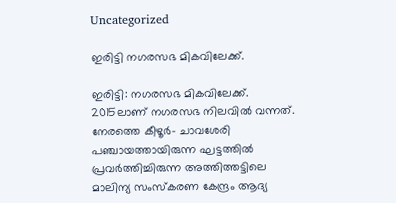Uncategorized

ഇരിട്ടി നഗരസഭ മികവിലേക്ക്.

ഇരിട്ടി: നഗരസഭ മികവിലേക്ക്. 2015ലാണ് നഗരസഭ നിലവിൽ വന്നത്. നേരത്തെ കീഴൂർ– ചാവശേരി പഞ്ചായത്തായിരുന്ന ഘട്ടത്തിൽ പ്രവർത്തിച്ചിരുന്ന അത്തിത്തട്ടിലെ മാലിന്യ സംസ്‌കരണ കേന്ദ്രം ആദ്യ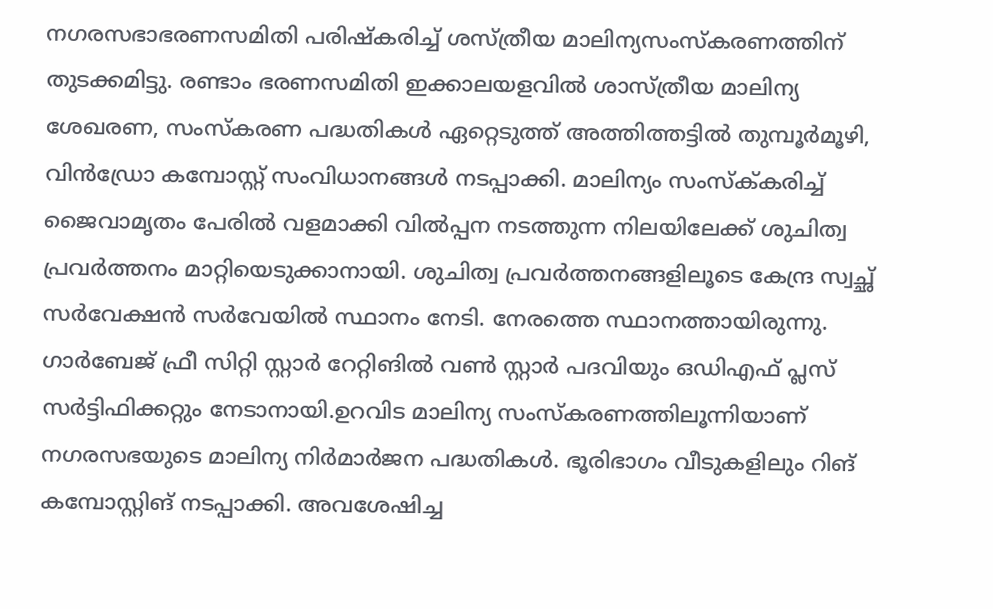നഗരസഭാഭരണസമിതി പരിഷ്കരിച്ച് ശസ്ത്രീയ മാലിന്യസംസ്ക‌രണത്തിന് തുടക്കമിട്ടു. രണ്ടാം ഭരണസമിതി ഇക്കാലയളവിൽ ശാസ്ത്രീയ മാലിന്യ ശേഖരണ, സംസ്കരണ പദ്ധതികൾ ഏറ്റെടുത്ത് അത്തിത്തട്ടിൽ തുമ്പൂർമൂഴി, വിൻഡ്രോ കമ്പോസ്റ്റ് സംവിധാനങ്ങൾ നടപ്പാക്കി. മാലിന്യം സംസ്ക്‌കരിച്ച് ജൈവാമൃതം പേരിൽ വളമാക്കി വിൽപ്പന നടത്തുന്ന നിലയിലേക്ക് ശുചിത്വ പ്രവർത്തനം മാറ്റിയെടുക്കാനായി. ശുചിത്വ പ്രവർത്തനങ്ങളിലൂടെ കേന്ദ്ര സ്വച്ഛ് സർവേക്ഷൻ സർവേയിൽ സ്ഥാനം നേടി. നേരത്തെ സ്ഥാനത്തായിരുന്നു. ഗാർബേജ് ഫ്രീ സിറ്റി സ്റ്റാർ റേറ്റിങിൽ വൺ സ്റ്റാർ പദവിയും ഒഡിഎഫ് പ്ലസ് സർട്ടിഫിക്കറ്റും നേടാനായി.ഉറവിട മാലിന്യ സംസ്കരണത്തിലൂന്നിയാണ് നഗരസഭയുടെ മാലിന്യ നിർമാർജന പദ്ധതികൾ. ഭൂരിഭാഗം വീടുകളിലും റിങ് കമ്പോസ്റ്റിങ് നടപ്പാക്കി. അവശേഷിച്ച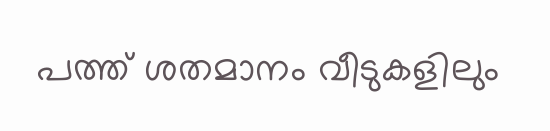പത്ത് ശതമാനം വീടുകളിലും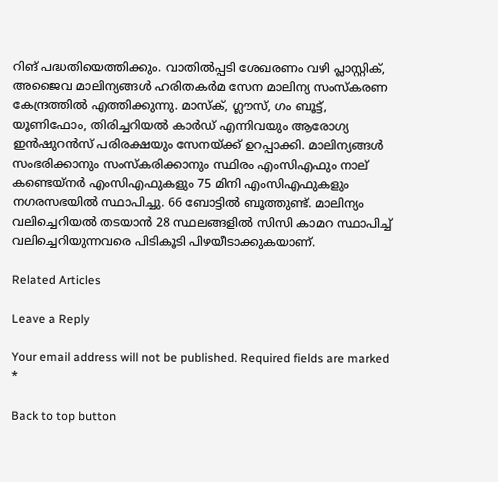റിങ് പദ്ധതിയെത്തിക്കും. വാതിൽപ്പടി ശേഖരണം വഴി പ്ലാസ്റ്റിക്, അജൈവ മാലിന്യങ്ങൾ ഹരിതകർമ സേന മാലിന്യ സംസ്കരണ കേന്ദ്രത്തിൽ എത്തിക്കുന്നു. മാസ്‌ക്, ഗ്ലൗസ്, ഗം ബൂട്ട്, യൂണിഫോം, തിരിച്ചറിയൽ കാർഡ് എന്നിവയും ആരോഗ്യ ഇൻഷുറൻസ് പരിരക്ഷയും സേനയ്ക്ക് ഉറപ്പാക്കി. മാലിന്യങ്ങൾ സംഭരിക്കാനും സംസ്കരിക്കാനും സ്ഥിരം എംസിഎഫും നാല് കണ്ടെയ്ന‌ർ എംസിഎഫുകളും 75 മിനി എംസിഎഫുകളും നഗരസഭയിൽ സ്ഥാപിച്ചു. 66 ബോട്ടിൽ ബൂത്തുണ്ട്. മാലിന്യം വലിച്ചെറിയൽ തടയാൻ 28 സ്ഥലങ്ങളിൽ സിസി കാമറ സ്ഥാപിച്ച് വലിച്ചെറിയുന്നവരെ പിടികൂടി പിഴയീടാക്കുകയാണ്.

Related Articles

Leave a Reply

Your email address will not be published. Required fields are marked *

Back to top button